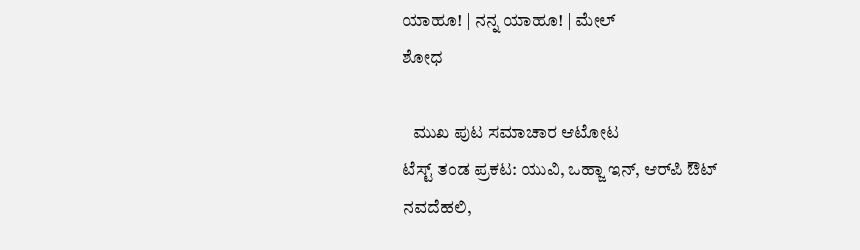ಯಾಹೂ! | ನನ್ನ ಯಾಹೂ! | ಮೇಲ್
ಶೋಧ

   ಮುಖ ಪುಟ ಸಮಾಚಾರ ಆಟೋಟ
ಟೆಸ್ಟ್ ತಂಡ ಪ್ರಕಟ: ಯುವಿ, ಒಹ್ಜಾ ಇನ್, ಆರ್‌ಪಿ ಔಟ್
ನವದೆಹಲಿ,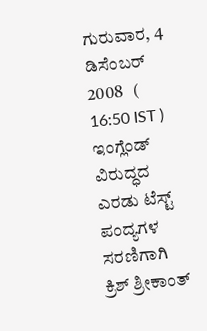ಗುರುವಾರ, 4 ಡಿಸೆಂಬರ್ 2008   ( 16:50 IST )
ಇಂಗ್ಲೆಂಡ್ ವಿರುದ್ಧದ ಎರಡು ಟೆಸ್ಟ್ ಪಂದ್ಯಗಳ ಸರಣಿಗಾಗಿ ಕ್ರಿಶ್ ಶ್ರೀಕಾಂತ್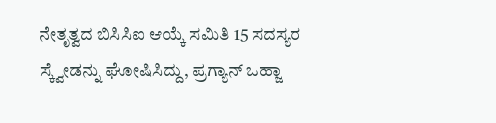ನೇತೃತ್ವದ ಬಿಸಿಸಿಐ ಆಯ್ಕೆ ಸಮಿತಿ 15 ಸದಸ್ಯರ ಸ್ಕ್ವೇಡನ್ನು ಘೋಷಿಸಿದ್ದು, ಪ್ರಗ್ಯಾನ್ ಒಹ್ಜಾ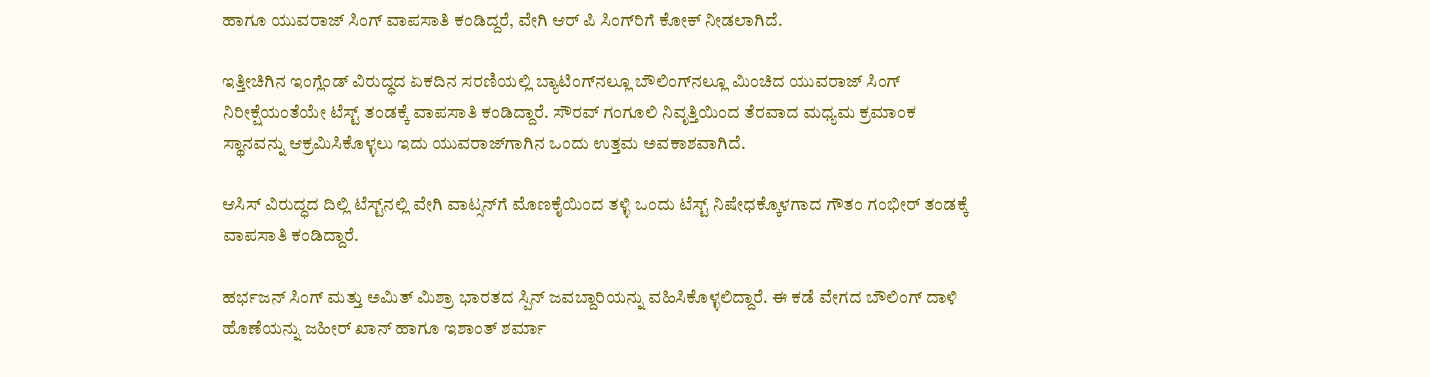ಹಾಗೂ ಯುವರಾಜ್ ಸಿಂಗ್ ವಾಪಸಾತಿ ಕಂಡಿದ್ದರೆ, ವೇಗಿ ಆರ್ ಪಿ ಸಿಂಗ್‌ರಿಗೆ ಕೋಕ್ ನೀಡಲಾಗಿದೆ.

ಇತ್ತೀಚಿಗಿನ ಇಂಗ್ಲೆಂಡ್ ವಿರುದ್ಧದ ಏಕದಿನ ಸರಣಿಯಲ್ಲಿ ಬ್ಯಾಟಿಂಗ್‌ನಲ್ಲೂ ಬೌಲಿಂಗ್‌ನಲ್ಲೂ ಮಿಂಚಿದ ಯುವರಾಜ್ ಸಿಂಗ್ ನಿರೀಕ್ಷೆಯಂತೆಯೇ ಟೆಸ್ಟ್ ತಂಡಕ್ಕೆ ವಾಪಸಾತಿ ಕಂಡಿದ್ದಾರೆ. ಸೌರವ್ ಗಂಗೂಲಿ ನಿವೃತ್ತಿಯಿಂದ ತೆರವಾದ ಮಧ್ಯಮ ಕ್ರಮಾಂಕ ಸ್ಥಾನವನ್ನು ಆಕ್ರಮಿಸಿಕೊಳ್ಳಲು ಇದು ಯುವರಾಜ್‌ಗಾಗಿನ ಒಂದು ಉತ್ತಮ ಅವಕಾಶವಾಗಿದೆ.

ಆಸಿಸ್ ವಿರುದ್ಧದ ದಿಲ್ಲಿ ಟೆಸ್ಟ್‌ನಲ್ಲಿ ವೇಗಿ ವಾಟ್ಸನ್‌ಗೆ ಮೊಣಕೈಯಿಂದ ತಳ್ಳಿ ಒಂದು ಟೆಸ್ಟ್ ನಿಷೇಧಕ್ಕೊಳಗಾದ ಗೌತಂ ಗಂಭೀರ್ ತಂಡಕ್ಕೆ ವಾಪಸಾತಿ ಕಂಡಿದ್ದಾರೆ.

ಹರ್ಭಜನ್ ಸಿಂಗ್ ಮತ್ತು ಅಮಿತ್ ಮಿಶ್ರಾ ಭಾರತದ ಸ್ಪಿನ್ ಜವಬ್ದಾರಿಯನ್ನು ವಹಿಸಿಕೊಳ್ಳಲಿದ್ದಾರೆ. ಈ ಕಡೆ ವೇಗದ ಬೌಲಿಂಗ್ ದಾಳಿ ಹೊಣೆಯನ್ನು ಜಹೀರ್ ಖಾನ್ ಹಾಗೂ ಇಶಾಂತ್ ಶರ್ಮಾ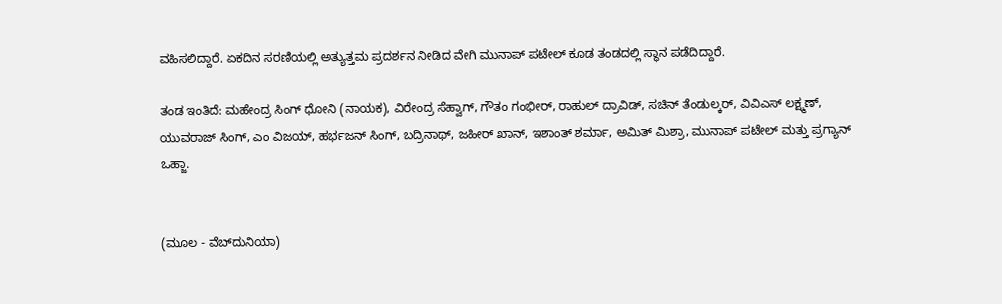ವಹಿಸಲಿದ್ದಾರೆ. ಏಕದಿನ ಸರಣಿಯಲ್ಲಿ ಅತ್ಯುತ್ತಮ ಪ್ರದರ್ಶನ ನೀಡಿದ ವೇಗಿ ಮುನಾಪ್ ಪಟೇಲ್ ಕೂಡ ತಂಡದಲ್ಲಿ ಸ್ಥಾನ ಪಡೆದಿದ್ದಾರೆ.

ತಂಡ ಇಂತಿದೆ: ಮಹೇಂದ್ರ ಸಿಂಗ್ ಧೋನಿ (ನಾಯಕ), ವಿರೇಂದ್ರ ಸೆಹ್ವಾಗ್, ಗೌತಂ ಗಂಭೀರ್, ರಾಹುಲ್ ದ್ರಾವಿಡ್, ಸಚಿನ್ ತೆಂಡುಲ್ಕರ್, ವಿವಿಎಸ್ ಲಕ್ಷ್ಮಣ್, ಯುವರಾಜ್ ಸಿಂಗ್, ಎಂ ವಿಜಯ್, ಹರ್ಭಜನ್ ಸಿಂಗ್, ಬದ್ರಿನಾಥ್, ಜಹೀರ್ ಖಾನ್, ಇಶಾಂತ್ ಶರ್ಮಾ, ಅಮಿತ್ ಮಿಶ್ರಾ, ಮುನಾಪ್ ಪಟೇಲ್ ಮತ್ತು ಪ್ರಗ್ಯಾನ್ ಒಹ್ಜಾ.


(ಮೂಲ - ವೆಬ್‌ದುನಿಯಾ)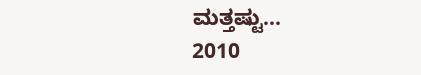ಮತ್ತಷ್ಟು...
2010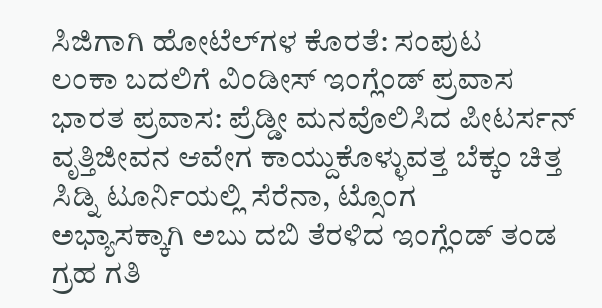ಸಿಜಿಗಾಗಿ ಹೋಟೆಲ್‌ಗಳ ಕೊರತೆ: ಸಂಪುಟ
ಲಂಕಾ ಬದಲಿಗೆ ವಿಂಡೀಸ್ ಇಂಗ್ಲೆಂಡ್‌ ಪ್ರವಾಸ
ಭಾರತ ಪ್ರವಾಸ: ಪ್ರೆಡ್ಡೀ ಮನವೊಲಿಸಿದ ಪೀಟರ್ಸನ್
ವೃತ್ತಿಜೀವನ ಆವೇಗ ಕಾಯ್ದುಕೊಳ್ಳುವತ್ತ ಬೆಕ್ಕಂ ಚಿತ್ತ
ಸಿಡ್ನಿ ಟೂರ್ನಿಯಲ್ಲಿ ಸೆರೆನಾ, ಟ್ಸೊಂಗ
ಅಭ್ಯಾಸಕ್ಕಾಗಿ ಅಬು ದಬಿ ತೆರಳಿದ ಇಂಗ್ಲೆಂಡ್ ತಂಡ
ಗ್ರಹ ಗತಿ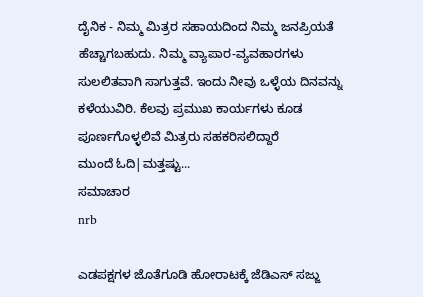ದೈನಿಕ - ನಿಮ್ಮ ಮಿತ್ರರ ಸಹಾಯದಿಂದ ನಿಮ್ಮ ಜನಪ್ರಿಯತೆ ಹೆಚ್ಚಾಗಬಹುದು. ನಿಮ್ಮ ವ್ಯಾಪಾರ-ವ್ಯವಹಾರಗಳು ಸುಲಲಿತವಾಗಿ ಸಾಗುತ್ತವೆ. ಇಂದು ನೀವು ಒಳ್ಳೆಯ ದಿನವನ್ನು ಕಳೆಯುವಿರಿ. ಕೆಲವು ಪ್ರಮುಖ ಕಾರ್ಯಗಳು ಕೂಡ ಪೂರ್ಣಗೊಳ್ಳಲಿವೆ ಮಿತ್ರರು ಸಹಕರಿಸಲಿದ್ದಾರೆ
ಮುಂದೆ ಓದಿ|ಮತ್ತಷ್ಟು...
ಸಮಾಚಾರ
nrb

ಎಡಪಕ್ಷಗಳ ಜೊತೆಗೂಡಿ ಹೋರಾಟಕ್ಕೆ ಜೆಡಿಎಸ್ ಸಜ್ಜು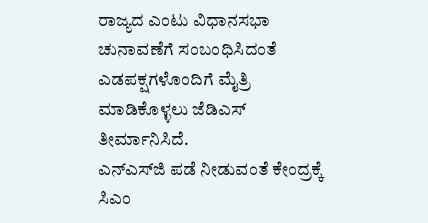ರಾಜ್ಯದ ಎಂಟು ವಿಧಾನಸಭಾ ಚುನಾವಣೆಗೆ ಸಂಬಂಧಿಸಿದಂತೆ ಎಡಪಕ್ಷಗಳೊಂದಿಗೆ ಮೈತ್ರಿ ಮಾಡಿಕೊಳ್ಳಲು ಜೆಡಿಎಸ್ ತೀರ್ಮಾನಿಸಿದೆ.
ಎನ್ಎಸ್‌ಜಿ ಪಡೆ ನೀಡುವಂತೆ ಕೇಂದ್ರಕ್ಕೆ ಸಿಎಂ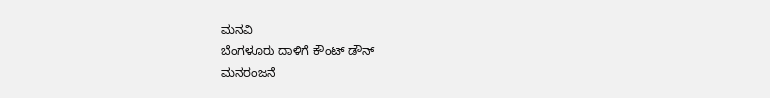ಮನವಿ
ಬೆಂಗಳೂರು ದಾಳಿಗೆ ಕೌಂಟ್ ಡೌನ್
ಮನರಂಜನೆ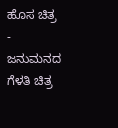ಹೊಸ ಚಿತ್ರ - ಜನುಮನದ ಗೆಳತಿ ಚಿತ್ರ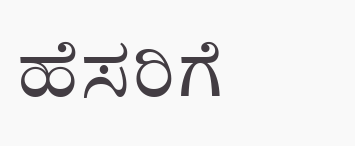ಹೆಸರಿಗೆ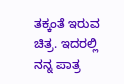ತಕ್ಕಂತೆ ಇರುವ ಚಿತ್ರ. ಇದರಲ್ಲಿ ನನ್ನ ಪಾತ್ರ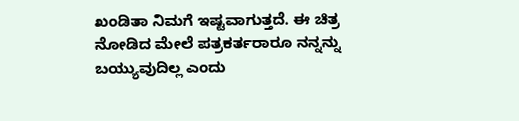ಖಂಡಿತಾ ನಿಮಗೆ ಇಷ್ಟವಾಗುತ್ತದೆ. ಈ ಚಿತ್ರ ನೋಡಿದ ಮೇಲೆ ಪತ್ರಕರ್ತರಾರೂ ನನ್ನನ್ನು ಬಯ್ಯುವುದಿಲ್ಲ ಎಂದು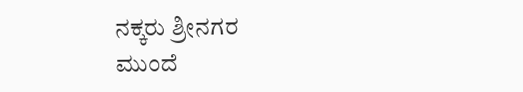ನಕ್ಕರು ಶ್ರೀನಗರ
ಮುಂದೆ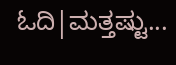ಓದಿ|ಮತ್ತಷ್ಟು...